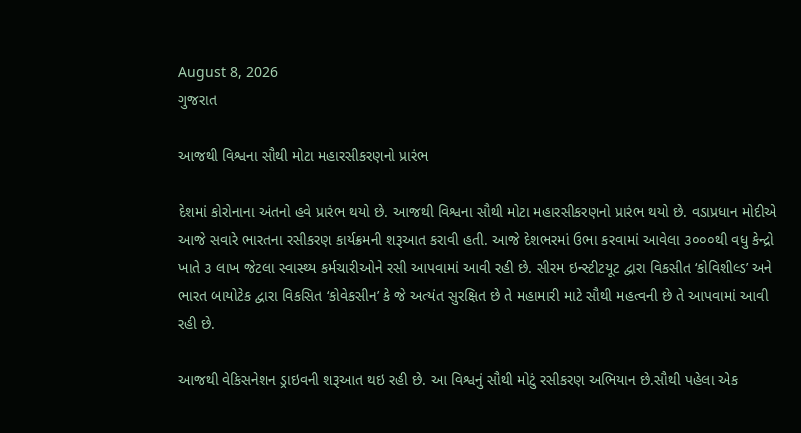August 8, 2026
ગુજરાત

આજથી વિશ્વના સૌથી મોટા મહારસીકરણનો પ્રારંભ

દેશમાં કોરોનાના અંતનો હવે પ્રારંભ થયો છે. આજથી વિશ્વના સૌથી મોટા મહારસીકરણનો પ્રારંભ થયો છે. વડાપ્રધાન મોદીએ આજે સવારે ભારતના રસીકરણ કાર્યક્રમની શરૂઆત કરાવી હતી. આજે દેશભરમાં ઉભા કરવામાં આવેલા ૩૦૦૦થી વધુ કેન્દ્રો ખાતે ૩ લાખ જેટલા સ્વાસ્થ્ય કર્મચારીઓને રસી આપવામાં આવી રહી છે. સીરમ ઇન્સ્ટીટયૂટ દ્વારા વિકસીત ‘કોવિશીલ્ડ’ અને ભારત બાયોટેક દ્વારા વિકસિત ‘કોવેકસીન’ કે જે અત્યંત સુરક્ષિત છે તે મહામારી માટે સૌથી મહત્વની છે તે આપવામાં આવી રહી છે.

આજથી વેકિસનેશન ડ્રાઇવની શરૂઆત થઇ રહી છે. આ વિશ્વનું સૌથી મોટું રસીકરણ અભિયાન છે.સૌથી પહેલા એક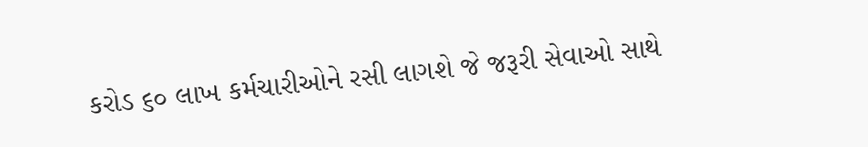કરોડ ૬૦ લાખ કર્મચારીઓને રસી લાગશે જે જરૂરી સેવાઓ સાથે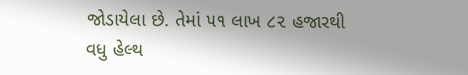જોડાયેલા છે. તેમાં ૫૧ લાખ ૮૨ હજારથી વધુ હેલ્થ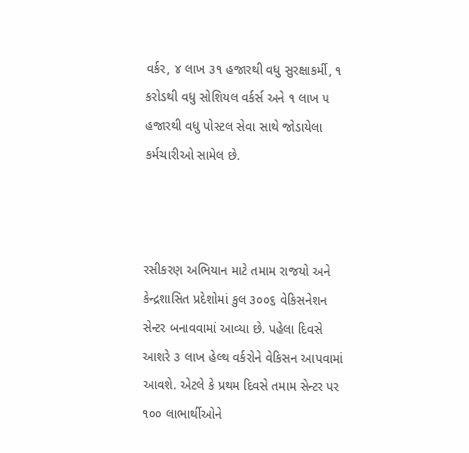વર્કર, ૪ લાખ ૩૧ હજારથી વધુ સુરક્ષાકર્મી, ૧ કરોડથી વધુ સોશિયલ વર્કર્સ અને ૧ લાખ ૫ હજારથી વધુ પોસ્ટલ સેવા સાથે જોડાયેલા કર્મચારીઓ સામેલ છે.



રસીકરણ અભિયાન માટે તમામ રાજયો અને કેન્દ્રશાસિત પ્રદેશોમાં કુલ ૩૦૦૬ વેકિસનેશન સેન્ટર બનાવવામાં આવ્યા છે. પહેલા દિવસે આશરે ૩ લાખ હેલ્થ વર્કરોને વેકિસન આપવામાં આવશે. એટલે કે પ્રથમ દિવસે તમામ સેન્ટર પર ૧૦૦ લાભાર્થીઓને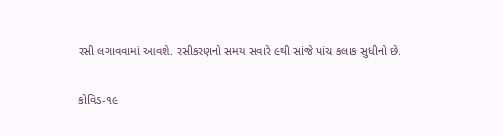રસી લગાવવામાં આવશે. રસીકરણનો સમય સવારે ૯થી સાંજે પાંચ કલાક સુધીનો છે.

કોવિડ-૧૯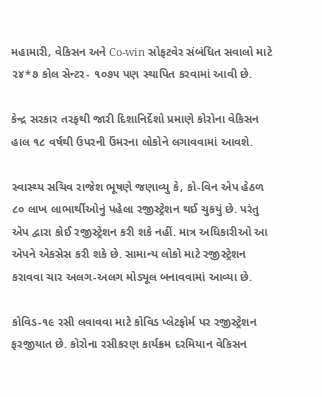મહામારી, વેકિસન અને Co-win સોફટવેર સંબંધિત સવાલો માટે ૨૪*૭ કોલ સેન્ટર- ૧૦૭૫ પણ સ્થાપિત કરવામાં આવી છે.

કેન્દ્ર સરકાર તરફથી જારી દિશાનિર્દેશો પ્રમાણે કોરોના વેકિસન હાલ ૧૮ વર્ષથી ઉપરની ઉંમરના લોકોને લગાવવામાં આવશે.

સ્વાસ્થ્ય સચિવ રાજેશ ભૂષણે જણાવ્યુ કે, કો-વિન એપ હેઠળ ૮૦ લાખ લાભાર્થીઓનું પહેલા રજીસ્ટ્રેશન થઈ ચુકયું છે. પરંતુ એપ દ્વારા કોઈ રજીસ્ટ્રેશન કરી શકે નહીં. માત્ર અધિકારીઓ આ એપને એકસેસ કરી શકે છે. સામાન્ય લોકો માટે રજીસ્ટ્રેશન કરાવવા ચાર અલગ-અલગ મોડ્યૂલ બનાવવામાં આવ્યા છે.

કોવિડ-૧૯ રસી લવાવવા માટે કોવિડ પ્લેટફોર્મ પર રજીસ્ટ્રેશન ફરજીયાત છે. કોરોના રસીકરણ કાર્યક્રમ દરમિયાન વેકિસન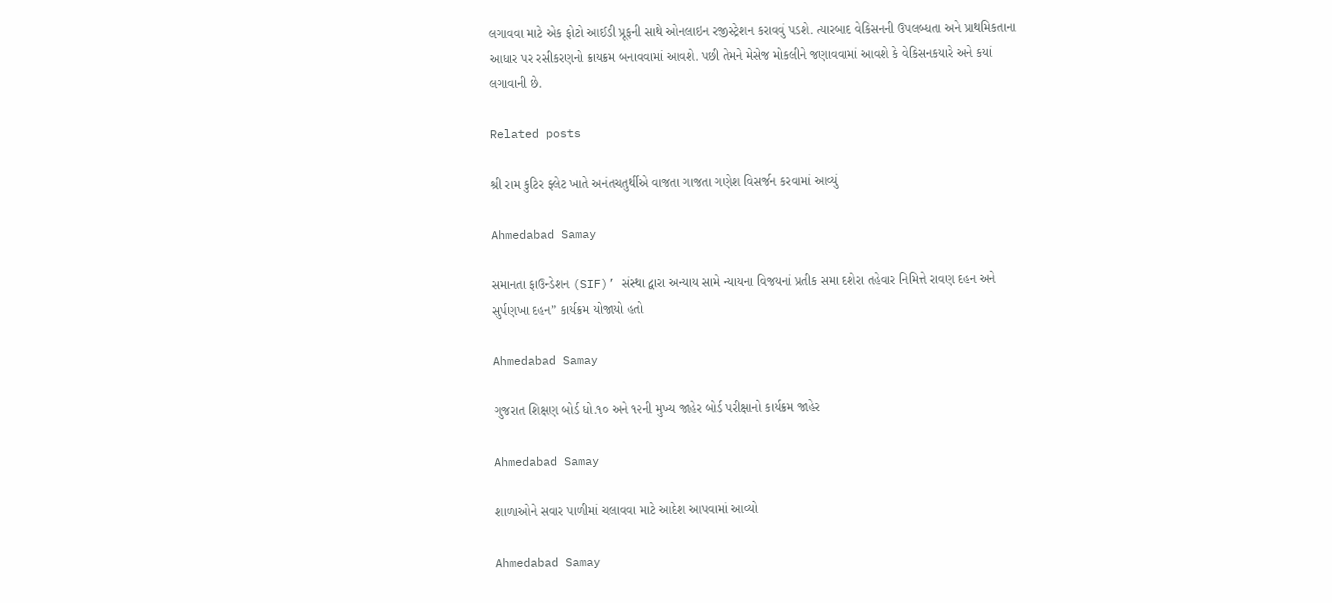લગાવવા માટે એક ફોટો આઈડી પ્રૂફની સાથે ઓનલાઇન રજીસ્ટ્રેશન કરાવવું પડશે. ત્યારબાદ વેકિસનની ઉપલબ્ધતા અને પ્રાથમિકતાના આધાર પર રસીકરણનો ક્રાયક્રમ બનાવવામાં આવશે. પછી તેમને મેસેજ મોકલીને જણાવવામાં આવશે કે વેકિસનકયારે અને કયાં લગાવાની છે.

Related posts

શ્રી રામ કુટિર ફ્લેટ ખાતે અનંતચતુર્થીએ વાજતા ગાજતા ગણેશ વિસર્જન કરવામાં આવ્યું

Ahmedabad Samay

સમાનતા ફાઉન્ડેશન (SIF)’ સંસ્થા દ્વારા અન્યાય સામે ન્યાયના વિજયનાં પ્રતીક સમા દશેરા તહેવાર નિમિત્તે રાવણ દહન અને સુર્પણખા દહન” કાર્યક્રમ યોજાયો હતો

Ahmedabad Samay

ગુજરાત શિક્ષણ બોર્ડ ધો.૧૦ અને ૧૨ની મુખ્‍ય જાહેર બોર્ડ પરીક્ષાનો કાર્યક્રમ જાહેર

Ahmedabad Samay

શાળાઓને સવાર પાળીમાં ચલાવવા માટે આદેશ આપવામાં આવ્યો

Ahmedabad Samay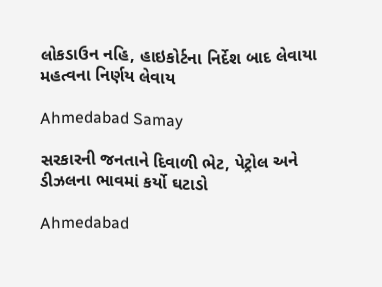લોકડાઉન નહિ, હાઇકોર્ટના નિર્દેશ બાદ લેવાયા મહત્વના નિર્ણય લેવાય

Ahmedabad Samay

સરકારની જનતાને દિવાળી ભેટ, પેટ્રોલ અને ડીઝલના ભાવમાં કર્યો ઘટાડો

Ahmedabad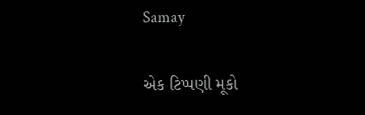Samay

એક ટિપ્પણી મૂકો